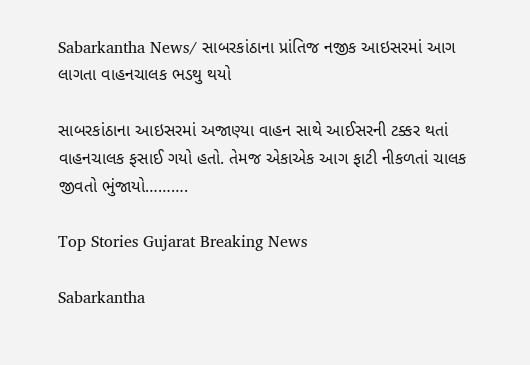Sabarkantha News/ સાબરકાંઠાના પ્રાંતિજ નજીક આઇસરમાં આગ લાગતા વાહનચાલક ભડથુ થયો

સાબરકાંઠાના આઇસરમાં અજાણ્યા વાહન સાથે આઈસરની ટક્કર થતાં વાહનચાલક ફસાઈ ગયો હતો. તેમજ એકાએક આગ ફાટી નીકળતાં ચાલક જીવતો ભુંજાયો……….

Top Stories Gujarat Breaking News

Sabarkantha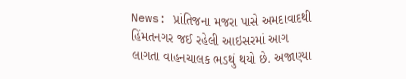News: પ્રાંતિજના મજરા પાસે અમદાવાદથી હિંમતનગર જઈ રહેલી આઇસરમાં આગ લાગતા વાહનચાલક ભડથું થયો છે. અજાણ્યા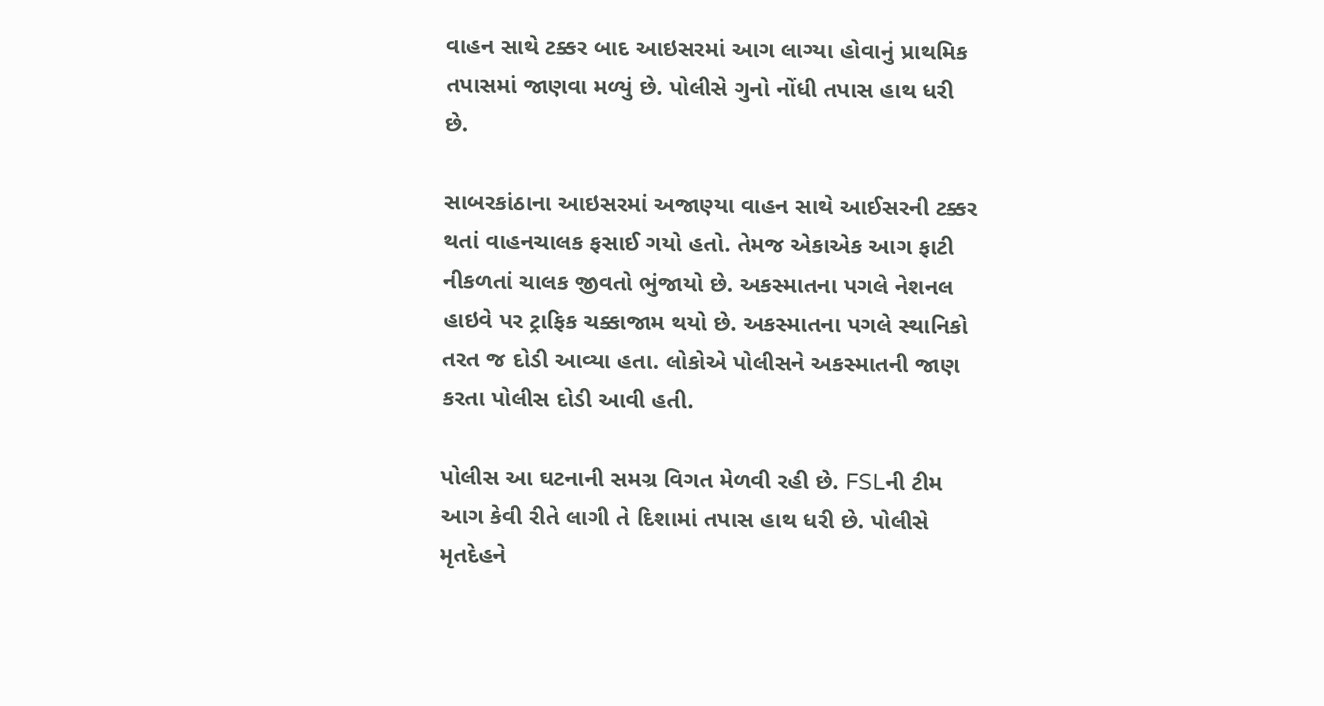વાહન સાથે ટક્કર બાદ આઇસરમાં આગ લાગ્યા હોવાનું પ્રાથમિક તપાસમાં જાણવા મળ્યું છે. પોલીસે ગુનો નોંધી તપાસ હાથ ધરી છે.

સાબરકાંઠાના આઇસરમાં અજાણ્યા વાહન સાથે આઈસરની ટક્કર થતાં વાહનચાલક ફસાઈ ગયો હતો. તેમજ એકાએક આગ ફાટી નીકળતાં ચાલક જીવતો ભુંજાયો છે. અકસ્માતના પગલે નેશનલ હાઇવે પર ટ્રાફિક ચક્કાજામ થયો છે. અકસ્માતના પગલે સ્થાનિકો તરત જ દોડી આવ્યા હતા. લોકોએ પોલીસને અકસ્માતની જાણ કરતા પોલીસ દોડી આવી હતી.

પોલીસ આ ઘટનાની સમગ્ર વિગત મેળવી રહી છે. FSLની ટીમ આગ કેવી રીતે લાગી તે દિશામાં તપાસ હાથ ધરી છે. પોલીસે મૃતદેહને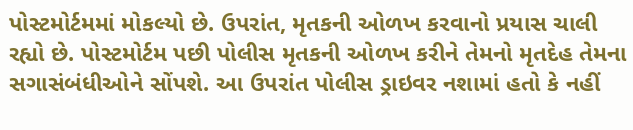પોસ્ટમોર્ટમમાં મોકલ્યો છે. ઉપરાંત, મૃતકની ઓળખ કરવાનો પ્રયાસ ચાલી રહ્યો છે. પોસ્ટમોર્ટમ પછી પોલીસ મૃતકની ઓળખ કરીને તેમનો મૃતદેહ તેમના સગાસંબંધીઓને સોંપશે. આ ઉપરાંત પોલીસ ડ્રાઇવર નશામાં હતો કે નહીં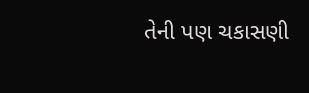તેની પણ ચકાસણી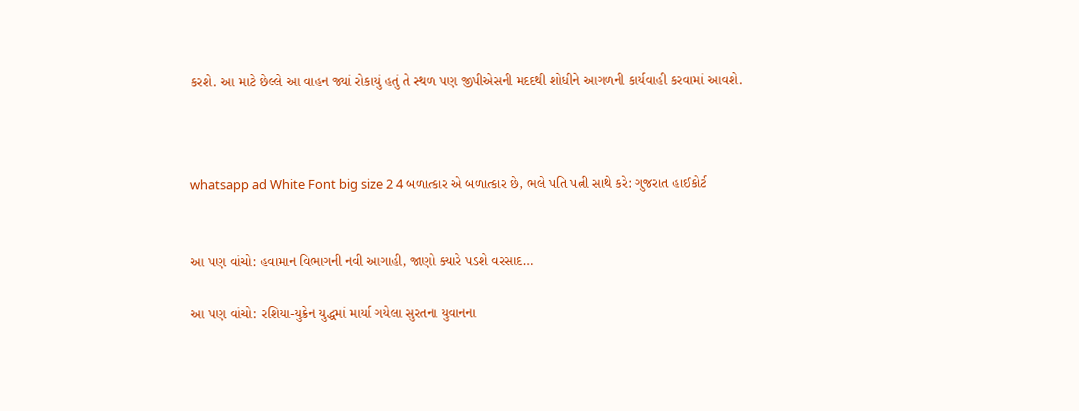કરશે. આ માટે છેલ્લે આ વાહન જ્યાં રોકાયું હતું તે સ્થળ પણ જીપીએસની મદદથી શોધીને આગળની કાર્યવાહી કરવામાં આવશે.



whatsapp ad White Font big size 2 4 બળાત્કાર એ બળાત્કાર છે, ભલે પતિ પત્ની સાથે કરે: ગુજરાત હાઈકોર્ટ


આ પણ વાંચો: હવામાન વિભાગની નવી આગાહી, જાણો ક્યારે પડશે વરસાદ…

આ પણ વાંચો: રશિયા-યુક્રેન યુદ્ધમાં માર્યા ગયેલા સુરતના યુવાનના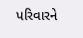પરિવારને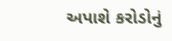અપાશે કરોડોનું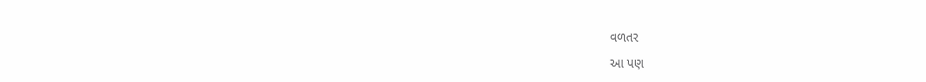વળતર

આ પણ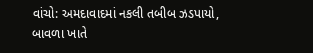વાંચો: અમદાવાદમાં નકલી તબીબ ઝડપાયો, બાવળા ખાતે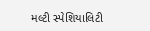મલ્ટી સ્પેશિયાલિટી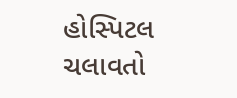હોસ્પિટલ ચલાવતો